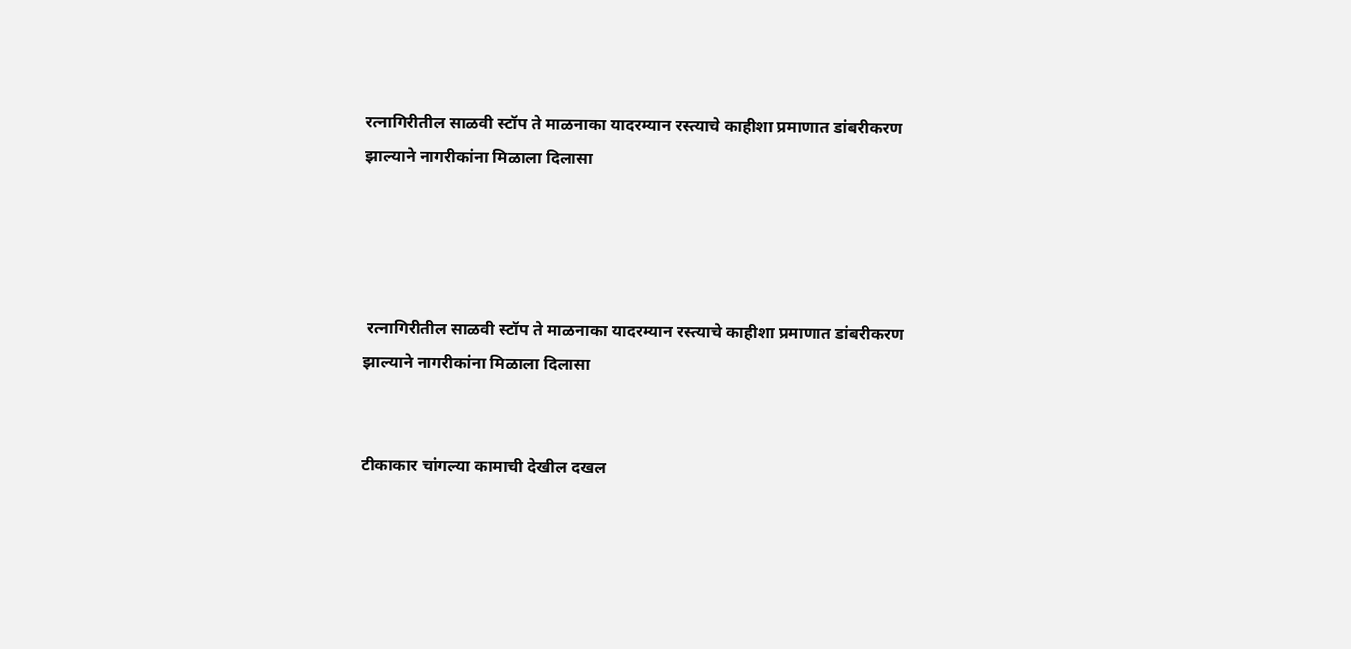रत्नागिरीतील साळवी स्टॉप ते माळनाका यादरम्यान रस्त्याचे काहीशा प्रमाणात डांबरीकरण झाल्याने नागरीकांना मिळाला दिलासा




 रत्नागिरीतील साळवी स्टॉप ते माळनाका यादरम्यान रस्त्याचे काहीशा प्रमाणात डांबरीकरण झाल्याने नागरीकांना मिळाला दिलासा


टीकाकार चांगल्या कामाची देखील दखल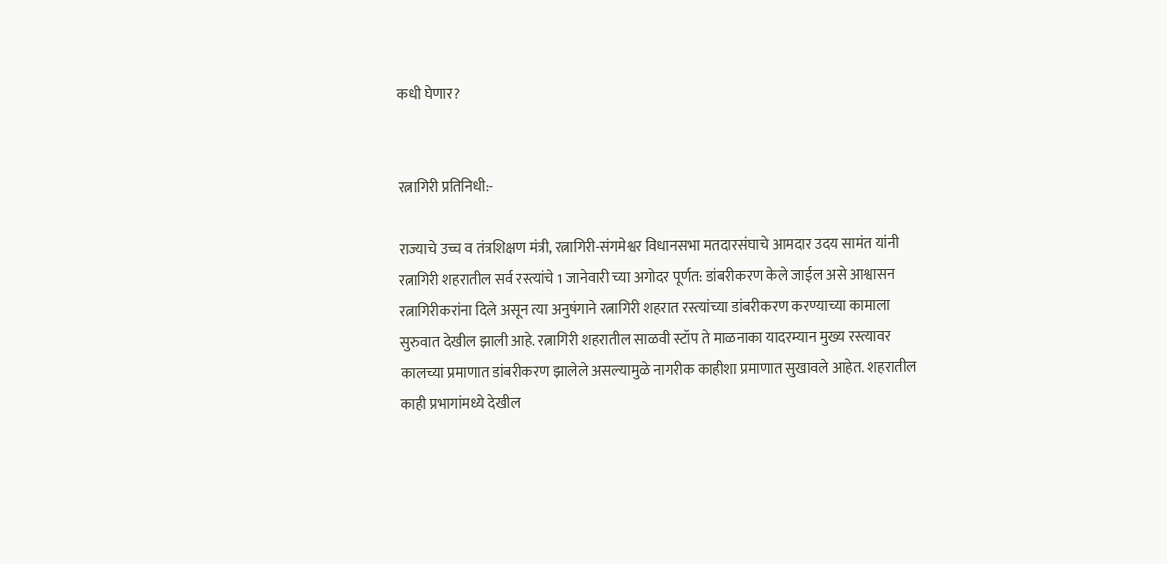कधी घेणार?


रत्नागिरी प्रतिनिधी:-

राज्याचे उच्च व तंत्रशिक्षण मंत्री, रत्नागिरी-संगमेश्वर विधानसभा मतदारसंघाचे आमदार उदय सामंत यांनी रत्नागिरी शहरातील सर्व रस्त्यांचे 1 जानेवारी च्या अगोदर पूर्णत: डांबरीकरण केले जाईल असे आश्वासन रत्नागिरीकरांना दिले असून त्या अनुषंगाने रत्नागिरी शहरात रस्त्यांच्या डांबरीकरण करण्याच्या कामाला सुरुवात देखील झाली आहे. रत्नागिरी शहरातील साळवी स्टॉप ते माळनाका यादरम्यान मुख्य रस्त्यावर कालच्या प्रमाणात डांबरीकरण झालेले असल्यामुळे नागरीक काहीशा प्रमाणात सुखावले आहेत. शहरातील काही प्रभागांमध्ये देखील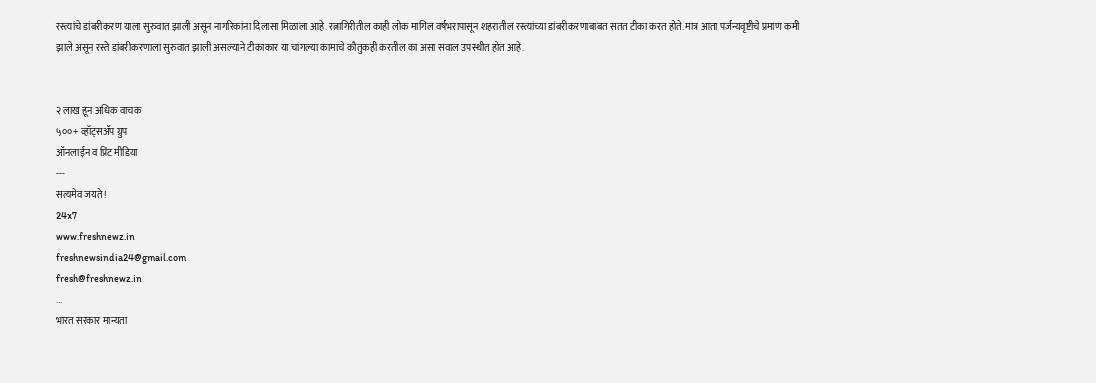रस्त्यांचे डांबरीकरण याला सुरुवात झाली असून नागरिकांना दिलासा मिळाला आहे. रत्नागिरीतील काही लोक मागिल वर्षभरापासून शहरातील रस्त्यांच्या डांबरीकरणाबाबत सतत टीका करत होते. मात्र आता पर्जन्यवृष्टीचे प्रमाण कमी झाले असून रस्ते डांबरीकरणाला सुरुवात झाली असल्याने टीकाकार या चांगल्या कामाचे कौतुकही करतील का असा सवाल उपस्थीत होत आहे.


२ लाख हून अधिक वाचक
५००+ व्हॉट्सॲप ग्रुप
ऑनलाईन व प्रिंट मीडिया
---
सत्यमेव जयते !
24x7
www.freshnewz.in
freshnewsindia24@gmail.com
fresh@freshnewz.in
...
भारत सरकार मान्यता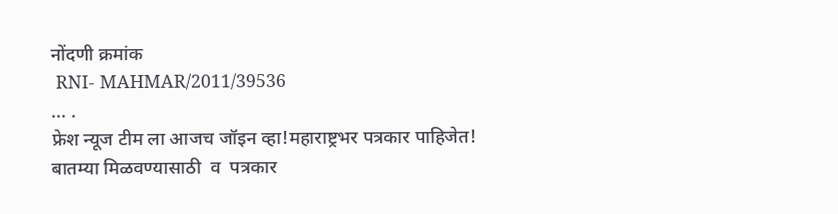नोंदणी क्रमांक
 RNI- MAHMAR/2011/39536
... .
फ्रेश न्यूज टीम ला आजच जॉइन व्हा!महाराष्ट्रभर पत्रकार पाहिजेत!
बातम्या मिळवण्यासाठी  व  पत्रकार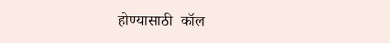होण्यासाठी  कॉल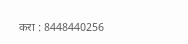करा : 8448440256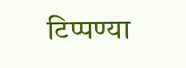टिप्पण्या